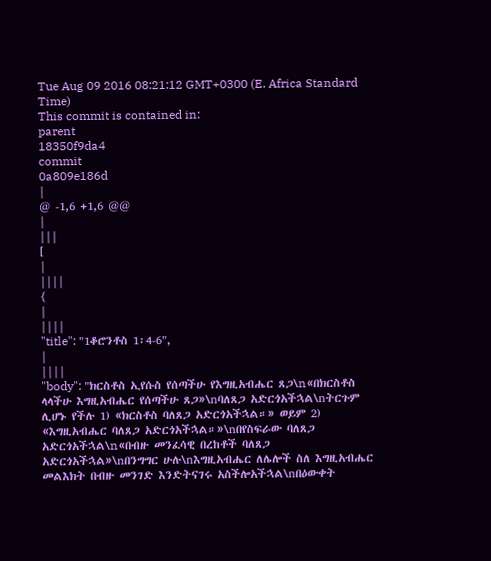Tue Aug 09 2016 08:21:12 GMT+0300 (E. Africa Standard Time)
This commit is contained in:
parent
18350f9da4
commit
0a809e186d
|
@ -1,6 +1,6 @@
|
|||
[
|
||||
{
|
||||
"title": "1ቆሮንቶስ 1፡4-6",
|
||||
"body": "ክርስቶስ ኢየሱስ የሰጣችሁ የእግዚአብሔር ጸጋ\n«በክርስቶስ ላላችሁ እግዚአብሔር የሰጣችሁ ጸጋ»\nባለጸጋ አድርጎአችኋል\nትርጉም ሊሆኑ የችሉ 1) «ክርስቶስ ባለጸጋ አድርጎአችኋል።» ወይም 2) «እግዚአብሔር ባለጸጋ አድርጎአችኋል።»\nበየስፍራው ባለጸጋ አድርጎአችኋል\n«በብዙ መንፈሳዊ በረከቶች ባለጸጋ አድርጎአችኋል»\nበንግግር ሁሉ\nእግዚአብሔር ለሌሎች ስለ እግዚአብሔር መልእክት በብዙ መንገድ እንድትናገሩ አስችሎአችኋል\nበዕውቀት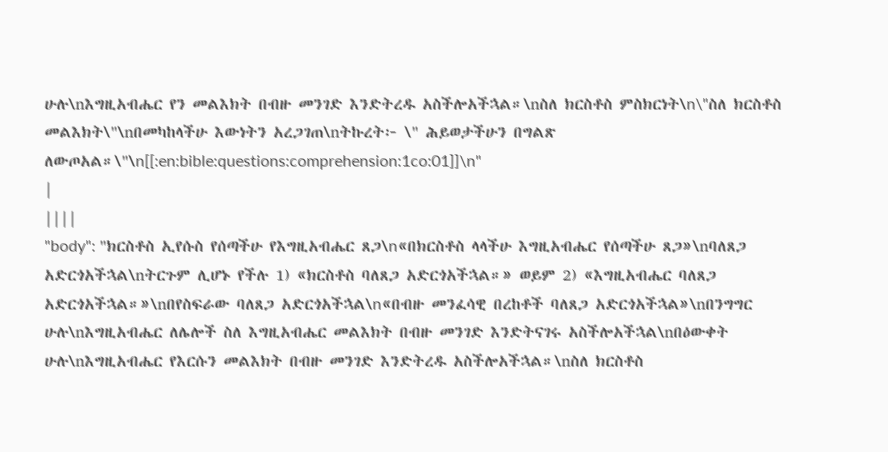ሁሉ\nእግዚአብሔር የን መልእክት በብዙ መንገድ እንድትረዱ አስችሎአችኋል።\nስለ ክርስቶስ ምስክርነት\n\"ስለ ክርስቶስ መልእክት\"\nበመካከላችሁ እውነትን አረጋገጠ\nትኩረት፦ \" ሕይወታችሁን በግልጽ ለውጦአል።\"\n[[:en:bible:questions:comprehension:1co:01]]\n"
|
||||
"body": "ክርስቶስ ኢየሱስ የሰጣችሁ የእግዚአብሔር ጸጋ\n«በክርስቶስ ላላችሁ እግዚአብሔር የሰጣችሁ ጸጋ»\nባለጸጋ አድርጎአችኋል\nትርጉም ሊሆኑ የችሉ 1) «ክርስቶስ ባለጸጋ አድርጎአችኋል።» ወይም 2) «እግዚአብሔር ባለጸጋ አድርጎአችኋል።»\nበየስፍራው ባለጸጋ አድርጎአችኋል\n«በብዙ መንፈሳዊ በረከቶች ባለጸጋ አድርጎአችኋል»\nበንግግር ሁሉ\nእግዚአብሔር ለሌሎች ስለ እግዚአብሔር መልእክት በብዙ መንገድ እንድትናገሩ አስችሎአችኋል\nበዕውቀት ሁሉ\nእግዚአብሔር የእርሱን መልእክት በብዙ መንገድ እንድትረዱ አስችሎአችኋል።\nስለ ክርስቶስ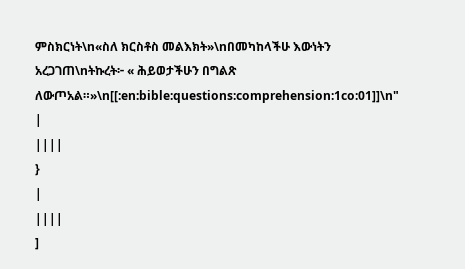ምስክርነት\n«ስለ ክርስቶስ መልእክት»\nበመካከላችሁ እውነትን አረጋገጠ\nትኩረት፦ « ሕይወታችሁን በግልጽ ለውጦአል።»\n[[:en:bible:questions:comprehension:1co:01]]\n"
|
||||
}
|
||||
]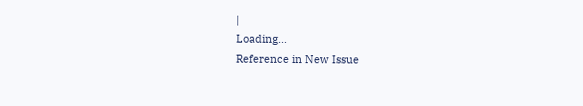|
Loading…
Reference in New Issue